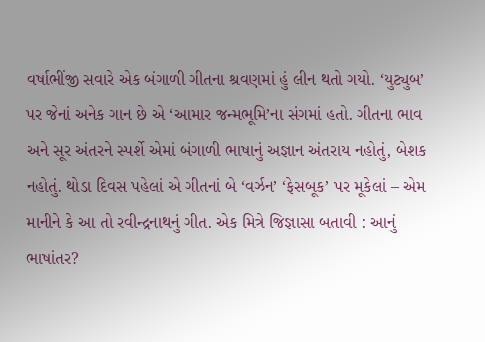વર્ષાભીંજી સવારે એક બંગાળી ગીતના શ્રવણમાં હું લીન થતો ગયો. ‘યુટ્યુબ’ પર જેનાં અનેક ગાન છે એ ‘આમાર જન્મભૂમિ’ના સંગમાં હતો. ગીતના ભાવ અને સૂર અંતરને સ્પર્શે એમાં બંગાળી ભાષાનું અજ્ઞાન અંતરાય નહોતું, બેશક નહોતું. થોડા દિવસ પહેલાં એ ગીતનાં બે ‘વર્ઝન’ ‘ફેસબૂક’ પર મૂકેલાં – એમ માનીને કે આ તો રવીન્દ્રનાથનું ગીત. એક મિત્રે જિજ્ઞાસા બતાવી : આનું ભાષાંતર?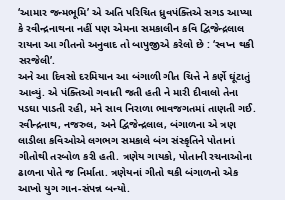‘આમાર જન્મભૂમિ’ એ અતિ પરિચિત ધ્રુવપંક્તિએ સગડ આપ્યા કે રવીન્દ્રનાથના નહીં પણ એમના સમકાલીન કવિ દ્વિજેન્દ્રલાલ રાયના આ ગીતનો અનુવાદ તો બાપુજીએ કરેલો છે : ‘સ્વપ્ન થકી સરજેલી’.
અને આ દિવસો દરમિયાન આ બંગાળી ગીત ચિત્તે ને કર્ણે ઘૂંટાતું આવ્યું. એ પંક્તિઓ ગવાતી જતી હતી ને મારી દીવાલો તેના પડઘા પાડતી રહી, મને સાવ નિરાળા ભાવજગતમાં તાણતી ગઈ. રવીન્દ્રનાથ, નજરુલ, અને દ્વિજેન્દ્રલાલ, બંગાળના એ ત્રણ લાડીલા કવિઓએ લગભગ સમકાલે બંગ સંસ્કૃતિને પોતાનાં ગીતોથી તરબોળ કરી હતી. ત્રણેય ગાયકો, પોતાની રચનાઓના ઢાળના પોતે જ નિર્માતા. ત્રણેયનાં ગીતો થકી બંગાળનો એક આખો યુગ ગાન-સંપન્ન બન્યો.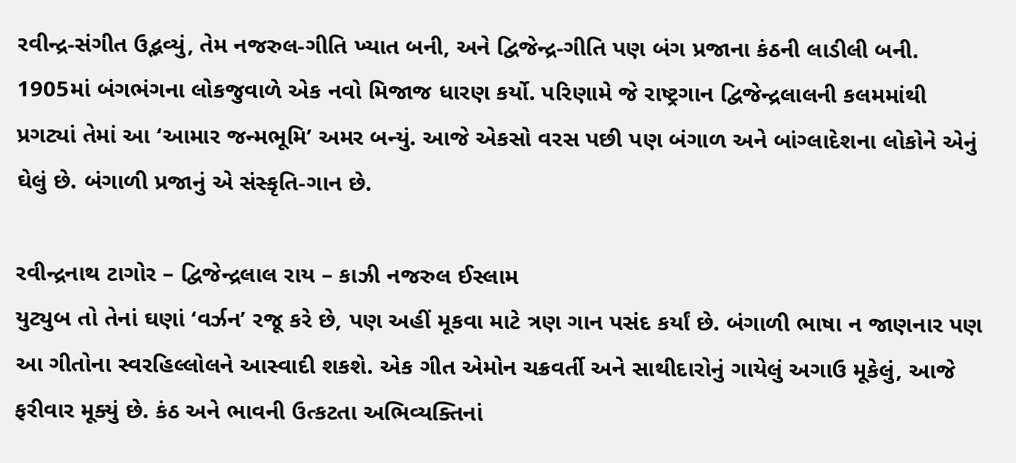રવીન્દ્ર-સંગીત ઉદ્ભવ્યું, તેમ નજરુલ-ગીતિ ખ્યાત બની, અને દ્વિજેન્દ્ર-ગીતિ પણ બંગ પ્રજાના કંઠની લાડીલી બની. 1905માં બંગભંગના લોકજુવાળે એક નવો મિજાજ ધારણ કર્યો. પરિણામે જે રાષ્ટ્રગાન દ્વિજેન્દ્રલાલની કલમમાંથી પ્રગટ્યાં તેમાં આ ‘આમાર જન્મભૂમિ’ અમર બન્યું. આજે એકસો વરસ પછી પણ બંગાળ અને બાંગ્લાદેશના લોકોને એનું ઘેલું છે. બંગાળી પ્રજાનું એ સંસ્કૃતિ-ગાન છે.

રવીન્દ્રનાથ ટાગોર – દ્વિજેન્દ્રલાલ રાય – કાઝી નજરુલ ઈસ્લામ
યુટ્યુબ તો તેનાં ઘણાં ‘વર્ઝન’ રજૂ કરે છે, પણ અહીં મૂકવા માટે ત્રણ ગાન પસંદ કર્યાં છે. બંગાળી ભાષા ન જાણનાર પણ આ ગીતોના સ્વરહિલ્લોલને આસ્વાદી શકશે. એક ગીત એમોન ચક્રવર્તી અને સાથીદારોનું ગાયેલું અગાઉ મૂકેલું, આજે ફરીવાર મૂક્યું છે. કંઠ અને ભાવની ઉત્કટતા અભિવ્યક્તિનાં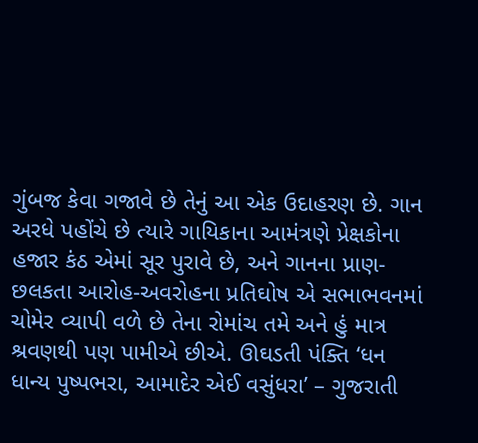ગુંબજ કેવા ગજાવે છે તેનું આ એક ઉદાહરણ છે. ગાન અરધે પહોંચે છે ત્યારે ગાયિકાના આમંત્રણે પ્રેક્ષકોના હજાર કંઠ એમાં સૂર પુરાવે છે, અને ગાનના પ્રાણ-છલકતા આરોહ-અવરોહના પ્રતિઘોષ એ સભાભવનમાં ચોમેર વ્યાપી વળે છે તેના રોમાંચ તમે અને હું માત્ર શ્રવણથી પણ પામીએ છીએ. ઊઘડતી પંક્તિ ‘ધન ધાન્ય પુષ્પભરા, આમાદેર એઈ વસુંધરા’ – ગુજરાતી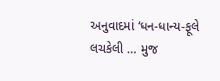અનુવાદમાં ‘ધન-ધાન્ય-ફૂલે લચકેલી … મુજ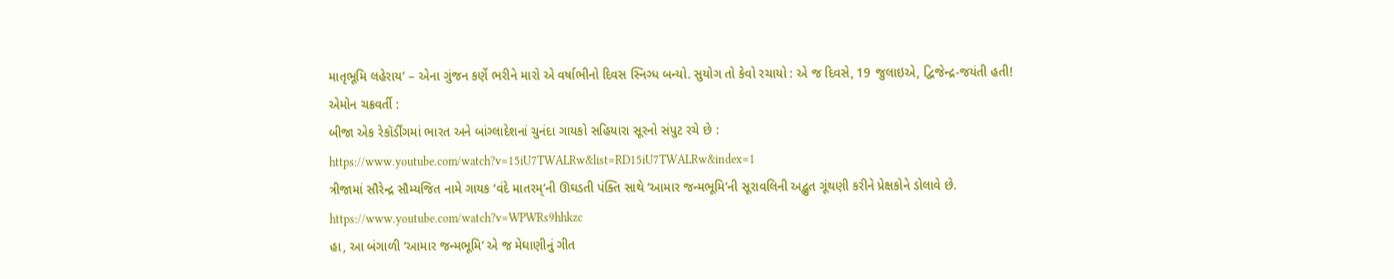માતૃભૂમિ લહેરાય’ – એના ગુંજન કર્ણે ભરીને મારો એ વર્ષાભીનો દિવસ સ્નિગ્ધ બન્યો. સુયોગ તો કેવો રચાયો : એ જ દિવસે, 19 જુલાઇએ, દ્વિજેન્દ્ર-જયંતી હતી!
એમોન ચક્રવર્તી :
બીજા એક રેકૉર્ડીંગમાં ભારત અને બાંગ્લાદેશનાં ચુનંદા ગાયકો સહિયારા સૂરનો સંપુટ રચે છે :
https://www.youtube.com/watch?v=15iU7TWALRw&list=RD15iU7TWALRw&index=1
ત્રીજામાં સૌરેન્દ્ર સૌમ્યજિત નામે ગાયક ‘વંદે માતરમ્’ની ઊઘડતી પંક્તિ સાથે ‘આમાર જન્મભૂમિ’ની સૂરાવલિની અદ્ભુત ગૂંથણી કરીને પ્રેક્ષકોને ડોલાવે છે.
https://www.youtube.com/watch?v=WPWRs9hhkzc
હા, આ બંગાળી ‘આમાર જન્મભૂમિ’ એ જ મેઘાણીનું ગીત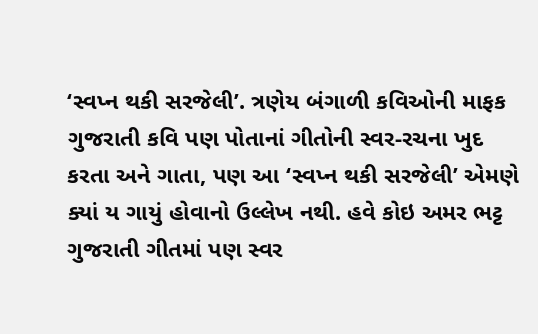‘સ્વપ્ન થકી સરજેલી’. ત્રણેય બંગાળી કવિઓની માફક ગુજરાતી કવિ પણ પોતાનાં ગીતોની સ્વર-રચના ખુદ
કરતા અને ગાતા, પણ આ ‘સ્વપ્ન થકી સરજેલી’ એમણે ક્યાં ય ગાયું હોવાનો ઉલ્લેખ નથી. હવે કોઇ અમર ભટ્ટ ગુજરાતી ગીતમાં પણ સ્વર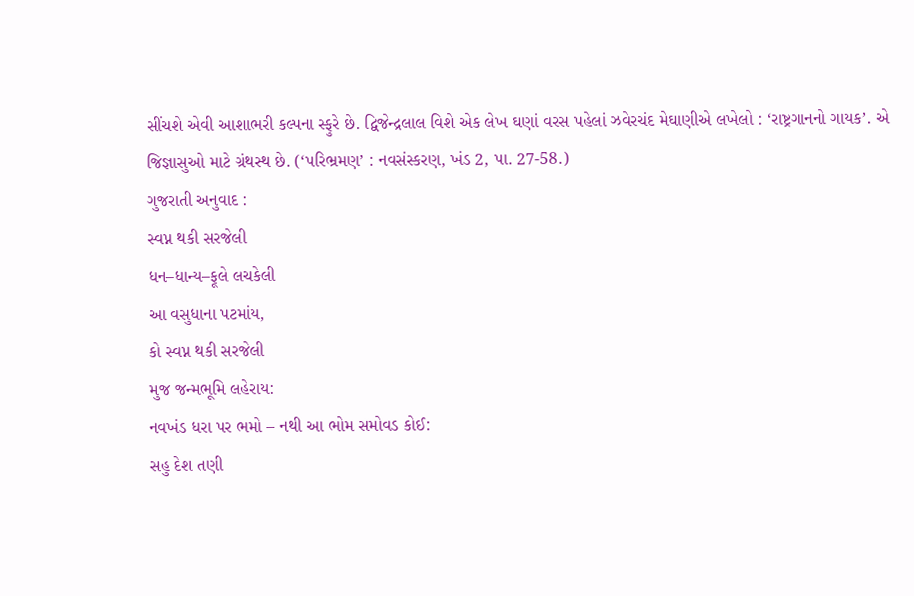સીંચશે એવી આશાભરી કલ્પના સ્ફુરે છે. દ્વિજેન્દ્રલાલ વિશે એક લેખ ઘણાં વરસ પહેલાં ઝવેરચંદ મેઘાણીએ લખેલો : ‘રાષ્ટ્રગાનનો ગાયક’. એ જિજ્ઞાસુઓ માટે ગ્રંથસ્થ છે. (‘પરિભ્રમણ’ : નવસંસ્કરણ, ખંડ 2, પા. 27-58.)
ગુજરાતી અનુવાદ :
સ્વપ્ન થકી સરજેલી
ધન–ધાન્ય–ફૂલે લચકેલી
આ વસુધાના પટમાંય,
કો સ્વપ્ન થકી સરજેલી
મુજ જન્મભૂમિ લહેરાય:
નવખંડ ધરા પર ભમો – નથી આ ભોમ સમોવડ કોઈ:
સહુ દેશ તણી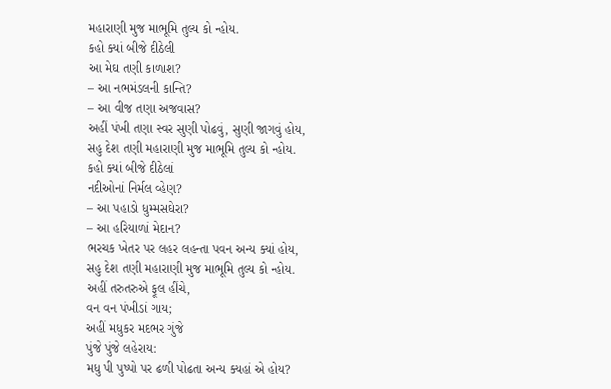મહારાણી મુજ માભૂમિ તુલ્ય કો ન્હોય.
કહો ક્યાં બીજે દીઠેલી
આ મેઘ તણી કાળાશ?
– આ નભમંડલની કાન્તિ?
– આ વીજ તણા અજવાસ?
અહીં પંખી તણા સ્વર સુણી પોઢવું, સુણી જાગવું હોય,
સહુ દેશ તણી મહારાણી મુજ માભૂમિ તુલ્ય કો ન્હોય.
કહો ક્યાં બીજે દીઠેલાં
નદીઓનાં નિર્મલ વ્હેણ?
– આ પહાડો ધુમ્મસઘેરા?
– આ હરિયાળાં મેદાન?
ભરચક ખેતર પર લહર લહન્તા પવન અન્ય ક્યાં હોય,
સહુ દેશ તણી મહારાણી મુજ માભૂમિ તુલ્ય કો ન્હોય.
અહીં તરુતરુએ ફૂલ હીંચે,
વન વન પંખીડાં ગાય;
અહીં મધુકર મદભર ગુંજે
પુંજે પુંજે લહેરાય:
મધુ પી પુષ્પો પર ઢળી પોઢતા અન્ય ક્યહાં એ હોય?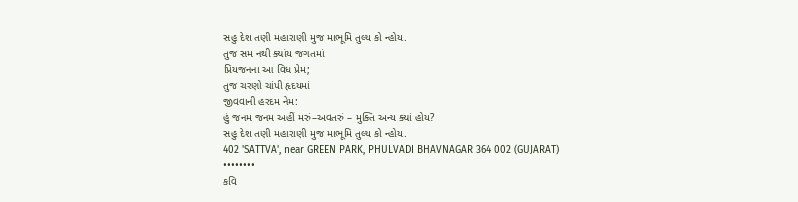સહુ દેશ તણી મહારાણી મુજ માભૂમિ તુલ્ય કો ન્હોય.
તુજ સમ નથી ક્યાંય જગતમાં
પ્રિયજનના આ વિધ પ્રેમ;
તુજ ચરણો ચાંપી હૃદયમાં
જીવવાની હરદમ નેમ:
હું જનમ જનમ અહીં મરું–અવતરું – મુક્તિ અન્ય ક્યાં હોય?
સહુ દેશ તણી મહારાણી મુજ માભૂમિ તુલ્ય કો ન્હોય.
402 'SATTVA', near GREEN PARK, PHULVADI BHAVNAGAR 364 002 (GUJARAT)
••••••••
કવિ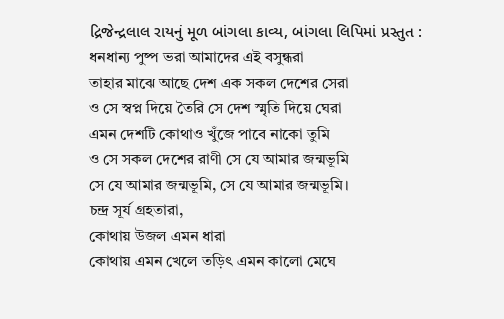દ્રિજેન્દ્રલાલ રાયનું મૂળ બાંગલા કાવ્ય, બાંગલા લિપિમાં પ્રસ્તુત :
ধনধান্য পুষ্প ভরা আমাদের এই বসুন্ধরা
তাহার মাঝে আছে দেশ এক সকল দেশের সেরা
ও সে স্বপ্ন দিয়ে তৈরি সে দেশ স্মৃতি দিয়ে ঘেরা
এমন দেশটি কোথাও খুঁজে পাবে নাকো তুমি
ও সে সকল দেশের রাণী সে যে আমার জন্মভূমি
সে যে আমার জন্মভূমি, সে যে আমার জন্মভূমি।
চন্দ্র সূর্য গ্রহতারা,
কোথায় উজল এমন ধারা
কোথায় এমন খেলে তড়িৎ এমন কালো মেঘে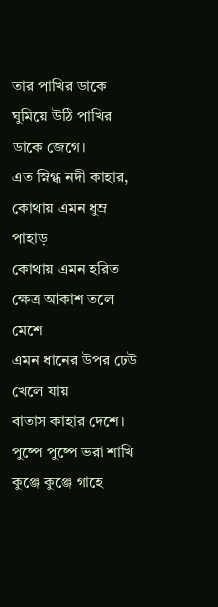তার পাখির ডাকে ঘুমিয়ে উঠি পাখির ডাকে জেগে।
এত স্নিগ্ধ নদী কাহার,
কোথায় এমন ধুম্র পাহাড়
কোথায় এমন হরিত ক্ষেত্র আকাশ তলে মেশে
এমন ধানের উপর ঢেউ খেলে যায়
বাতাস কাহার দেশে।
পুষ্পে পুষ্পে ভরা শাখি কুঞ্জে কুঞ্জে গাহে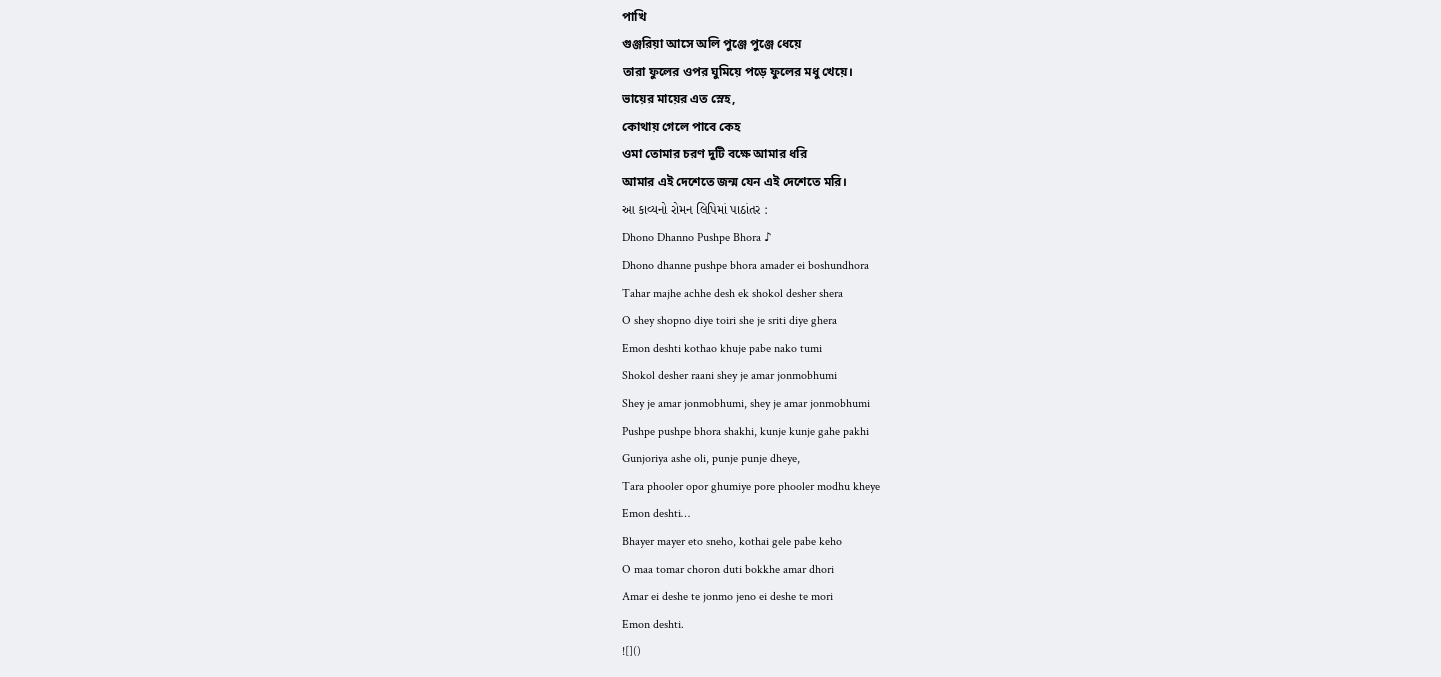পাখি
গুঞ্জরিয়া আসে অলি পুঞ্জে পুঞ্জে ধেয়ে
তারা ফুলের ওপর ঘুমিয়ে পড়ে ফুলের মধু খেয়ে।
ভায়ের মায়ের এত স্নেহ,
কোথায় গেলে পাবে কেহ
ওমা তোমার চরণ দুটি বক্ষে আমার ধরি
আমার এই দেশেতে জন্ম যেন এই দেশেতে মরি।
આ કાવ્યનો રોમન લિપિમાં પાઠાંતર :
Dhono Dhanno Pushpe Bhora ♪
Dhono dhanne pushpe bhora amader ei boshundhora
Tahar majhe achhe desh ek shokol desher shera
O shey shopno diye toiri she je sriti diye ghera
Emon deshti kothao khuje pabe nako tumi
Shokol desher raani shey je amar jonmobhumi
Shey je amar jonmobhumi, shey je amar jonmobhumi
Pushpe pushpe bhora shakhi, kunje kunje gahe pakhi
Gunjoriya ashe oli, punje punje dheye,
Tara phooler opor ghumiye pore phooler modhu kheye
Emon deshti…
Bhayer mayer eto sneho, kothai gele pabe keho
O maa tomar choron duti bokkhe amar dhori
Amar ei deshe te jonmo jeno ei deshe te mori
Emon deshti.
![]()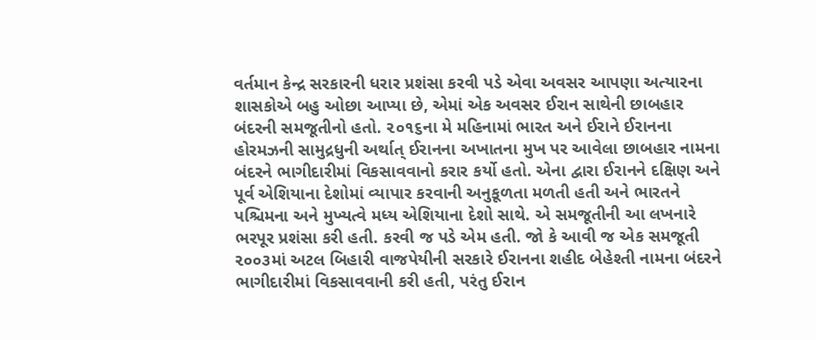વર્તમાન કેન્દ્ર સરકારની ધરાર પ્રશંસા કરવી પડે એવા અવસર આપણા અત્યારના શાસકોએ બહુ ઓછા આપ્યા છે, એમાં એક અવસર ઈરાન સાથેની છાબહાર બંદરની સમજૂતીનો હતો. ૨૦૧૬ના મે મહિનામાં ભારત અને ઈરાને ઈરાનના હોરમઝની સામુદ્રધુની અર્થાત્ ઈરાનના અખાતના મુખ પર આવેલા છાબહાર નામના બંદરને ભાગીદારીમાં વિકસાવવાનો કરાર કર્યો હતો. એના દ્વારા ઈરાનને દક્ષિણ અને પૂર્વ એશિયાના દેશોમાં વ્યાપાર કરવાની અનુકૂળતા મળતી હતી અને ભારતને પશ્ચિમના અને મુખ્યત્વે મધ્ય એશિયાના દેશો સાથે. એ સમજૂતીની આ લખનારે ભરપૂર પ્રશંસા કરી હતી. કરવી જ પડે એમ હતી. જો કે આવી જ એક સમજૂતી ૨૦૦૩માં અટલ બિહારી વાજપેયીની સરકારે ઈરાનના શહીદ બેહેશ્તી નામના બંદરને ભાગીદારીમાં વિકસાવવાની કરી હતી, પરંતુ ઈરાન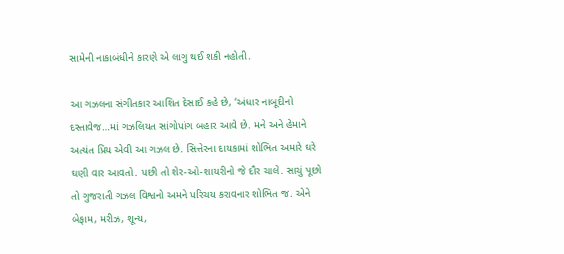સામેની નાકાબંધીને કારણે એ લાગુ થઈ શકી નહોતી.

આ ગઝલના સંગીતકાર આશિત દેસાઈ કહે છે, ‘અંધાર નાબૂદીનો દસ્તાવેજ…માં ગઝલિયત સાંગોપાંગ બહાર આવે છે. મને અને હેમાને અત્યંત પ્રિય એવી આ ગઝલ છે. સિત્તેરના દાયકામાં શોભિત અમારે ઘરે ઘણી વાર આવતો. પછી તો શેર-ઓ-શાયરીનો જે દૌર ચાલે. સાચું પૂછો તો ગુજરાતી ગઝલ વિશ્વનો અમને પરિચય કરાવનાર શોભિત જ. એને બેફામ, મરીઝ, શૂન્ય,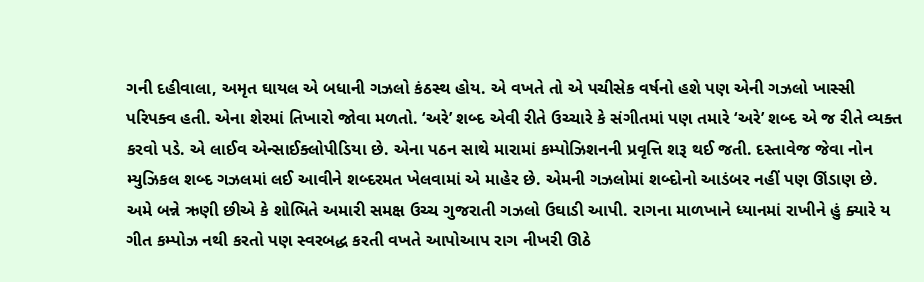ગની દહીવાલા, અમૃત ઘાયલ એ બધાની ગઝલો કંઠસ્થ હોય. એ વખતે તો એ પચીસેક વર્ષનો હશે પણ એની ગઝલો ખાસ્સી પરિપક્વ હતી. એના શેરમાં તિખારો જોવા મળતો. ‘અરે’ શબ્દ એવી રીતે ઉચ્ચારે કે સંગીતમાં પણ તમારે ‘અરે’ શબ્દ એ જ રીતે વ્યક્ત કરવો પડે. એ લાઈવ એન્સાઈક્લોપીડિયા છે. એના પઠન સાથે મારામાં કમ્પોઝિશનની પ્રવૃત્તિ શરૂ થઈ જતી. દસ્તાવેજ જેવા નોન મ્યુઝિકલ શબ્દ ગઝલમાં લઈ આવીને શબ્દરમત ખેલવામાં એ માહેર છે. એમની ગઝલોમાં શબ્દોનો આડંબર નહીં પણ ઊંડાણ છે. અમે બન્ને ઋણી છીએ કે શોભિતે અમારી સમક્ષ ઉચ્ચ ગુજરાતી ગઝલો ઉઘાડી આપી. રાગના માળખાને ધ્યાનમાં રાખીને હું ક્યારે ય ગીત કમ્પોઝ નથી કરતો પણ સ્વરબદ્ધ કરતી વખતે આપોઆપ રાગ નીખરી ઊઠે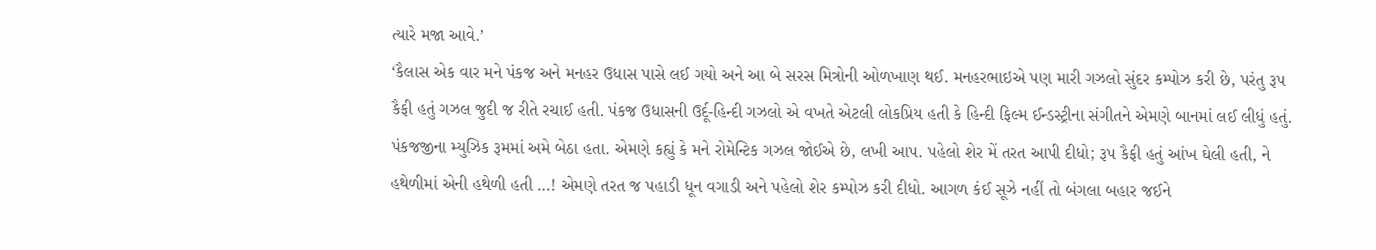ત્યારે મજા આવે.’
‘કૈલાસ એક વાર મને પંકજ અને મનહર ઉધાસ પાસે લઈ ગયો અને આ બે સરસ મિત્રોની ઓળખાણ થઈ. મનહરભાઇએ પણ મારી ગઝલો સુંદર કમ્પોઝ કરી છે, પરંતુ રૂપ કૈફી હતું ગઝલ જુદી જ રીતે રચાઈ હતી. પંકજ ઉધાસની ઉર્દૂ-હિન્દી ગઝલો એ વખતે એટલી લોકપ્રિય હતી કે હિન્દી ફિલ્મ ઈન્ડસ્ટ્રીના સંગીતને એમણે બાનમાં લઈ લીધું હતું. પંકજજીના મ્યુઝિક રૂમમાં અમે બેઠા હતા. એમણે કહ્યું કે મને રોમેન્ટિક ગઝલ જોઈએ છે, લખી આપ. પહેલો શેર મેં તરત આપી દીધો; રૂપ કૈફી હતું આંખ ઘેલી હતી, ને હથેળીમાં એની હથેળી હતી …! એમણે તરત જ પહાડી ધૂન વગાડી અને પહેલો શેર કમ્પોઝ કરી દીધો. આગળ કંઈ સૂઝે નહીં તો બંગલા બહાર જઈને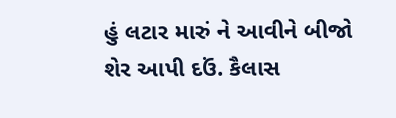હું લટાર મારું ને આવીને બીજો શેર આપી દઉં. કૈલાસ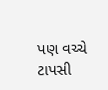પણ વચ્ચે ટાપસી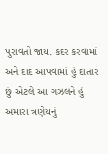પુરાવતો જાય. કદર કરવામાં અને દાદ આપવામાં હું દાતાર છું એટલે આ ગઝલને હું અમારા ત્રણેયનું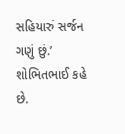સહિયારું સર્જન ગણું છું.’ શોભિતભાઈ કહે છે.